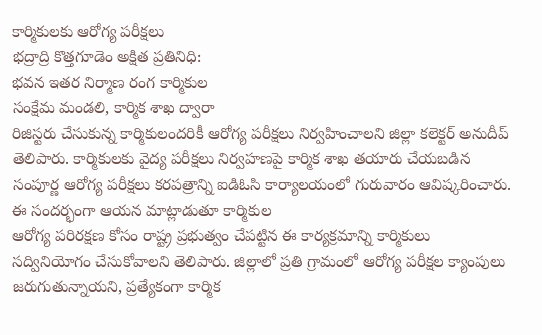కార్మికులకు ఆరోగ్య పరీక్షలు
భద్రాద్రి కొత్తగూడెం అక్షిత ప్రతినిధి:
భవన ఇతర నిర్మాణ రంగ కార్మికుల
సంక్షేమ మండలి, కార్మిక శాఖ ద్వారా
రిజిస్టరు చేసుకున్న కార్మికులందరికీ ఆరోగ్య పరీక్షలు నిర్వహించాలని జిల్లా కలెక్టర్ అనుదీప్ తెలిపారు. కార్మికులకు వైద్య పరీక్షలు నిర్వహణపై కార్మిక శాఖ తయారు చేయబడిన సంపూర్ణ ఆరోగ్య పరీక్షలు కరపత్రాన్ని ఐడిఓసి కార్యాలయంలో గురువారం ఆవిష్కరించారు. ఈ సందర్భంగా ఆయన మాట్లాడుతూ కార్మికుల
ఆరోగ్య పరిరక్షణ కోసం రాష్ట్ర ప్రభుత్వం చేపట్టిన ఈ కార్యక్రమాన్ని కార్మికులు సద్వినియోగం చేసుకోవాలని తెలిపారు. జిల్లాలో ప్రతి గ్రామంలో ఆరోగ్య పరీక్షల క్యాంపులు జరుగుతున్నాయని, ప్రత్యేకంగా కార్మిక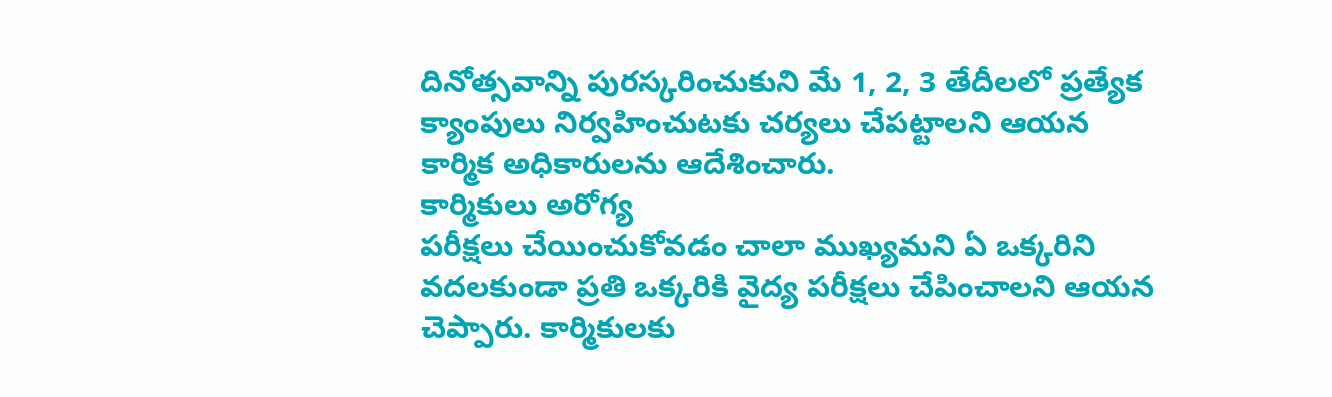దినోత్సవాన్ని పురస్కరించుకుని మే 1, 2, 3 తేదీలలో ప్రత్యేక క్యాంపులు నిర్వహించుటకు చర్యలు చేపట్టాలని ఆయన కార్మిక అధికారులను ఆదేశించారు.
కార్మికులు అరోగ్య
పరీక్షలు చేయించుకోవడం చాలా ముఖ్యమని ఏ ఒక్కరిని వదలకుండా ప్రతి ఒక్కరికి వైద్య పరీక్షలు చేపించాలని ఆయన చెప్పారు. కార్మికులకు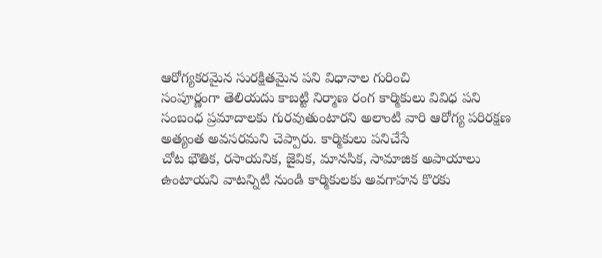ఆరోగ్యకరమైన సురక్షితమైన పని విధానాల గురించి
సంపూర్ణంగా తెలియదు కాబట్టి నిర్మాణ రంగ కార్మికులు వివిధ పని
సంబంధ ప్రమాదాలకు గురవుతుంటారని అలాంటి వారి ఆరోగ్య పరిరక్షణ అత్యంత అవసరమని చెప్పారు. కార్మికులు పనిచేసే
చోట భౌతిక, రసాయనిక, జైవిక, మానసిక, సామాజిక అపాయాలు
ఉంటాయని వాటన్నిటి నుండి కార్మికులకు అవగాహన కొరకు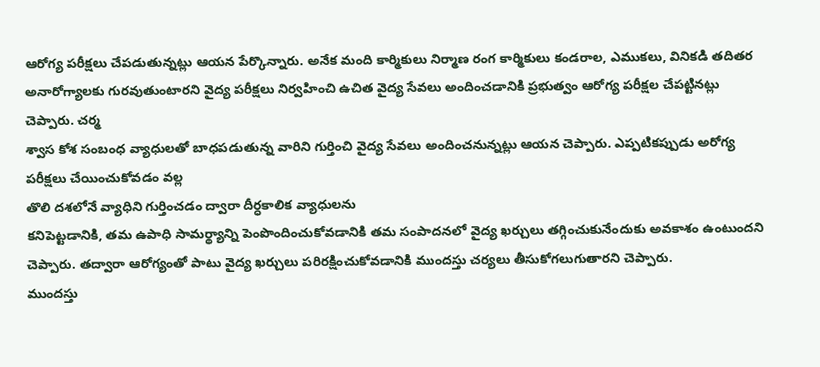ఆరోగ్య పరీక్షలు చేపడుతున్నట్లు ఆయన పేర్కొన్నారు. అనేక మంది కార్మికులు నిర్మాణ రంగ కార్మికులు కండరాల, ఎముకలు, వినికడి తదితర అనారోగ్యాలకు గురవుతుంటారని వైద్య పరీక్షలు నిర్వహించి ఉచిత వైద్య సేవలు అందించడానికి ప్రభుత్వం ఆరోగ్య పరీక్షల చేపట్టినట్లు చెప్పారు. చర్మ
శ్వాస కోశ సంబంధ వ్యాధులతో బాధపడుతున్న వారిని గుర్తించి వైద్య సేవలు అందించనున్నట్లు ఆయన చెప్పారు. ఎప్పటికప్పుడు అరోగ్య పరీక్షలు చేయించుకోవడం వల్ల
తొలి దశలోనే వ్యాధిని గుర్తించడం ద్వారా దీర్ధకాలిక వ్యాధులను
కనిపెట్టడానికి, తమ ఉపాధి సామర్థ్యాన్ని పెంపొందించుకోవడానికి తమ సంపాదనలో వైద్య ఖర్చులు తగ్గించుకునేందుకు అవకాశం ఉంటుందని చెప్పారు. తద్వారా ఆరోగ్యంతో పాటు వైద్య ఖర్చులు పరిరక్షించుకోవడానికి ముందస్తు చర్యలు తీసుకోగలుగుతారని చెప్పారు.
ముందస్తు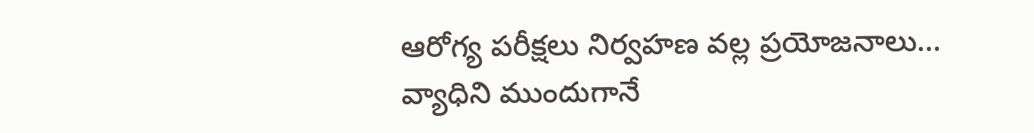ఆరోగ్య పరీక్షలు నిర్వహణ వల్ల ప్రయోజనాలు…
వ్యాధిని ముందుగానే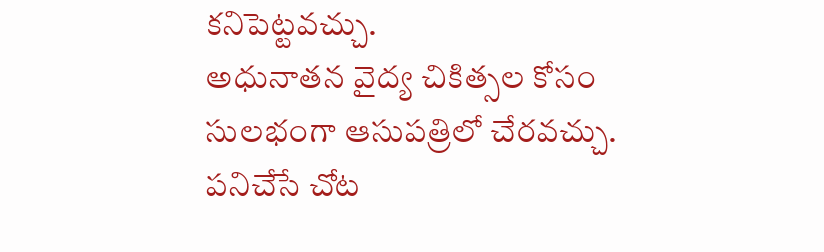కనిపెట్టవచ్చు.
అధునాతన వైద్య చికిత్సల కోసం సులభంగా ఆసుపత్రిలో చేరవచ్చు.
పనిచేసే చోట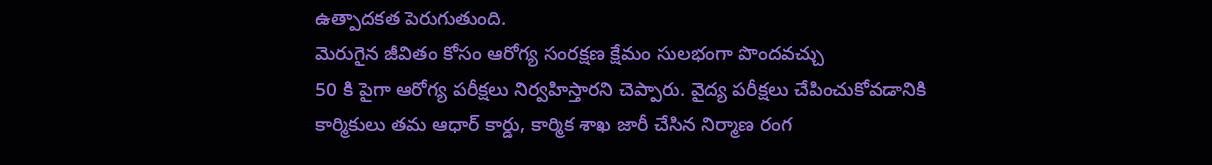ఉత్పాదకత పెరుగుతుంది.
మెరుగైన జీవితం కోసం ఆరోగ్య సంరక్షణ క్షేమం సులభంగా పొందవచ్చు
50 కి పైగా ఆరోగ్య పరీక్షలు నిర్వహిస్తారని చెప్పారు. వైద్య పరీక్షలు చేపించుకోవడానికి కార్మికులు తమ ఆధార్ కార్డు, కార్మిక శాఖ జారీ చేసిన నిర్మాణ రంగ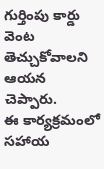గుర్తింపు కార్డు వెంట తెచ్చుకోవాలని ఆయన చెప్పారు.
ఈ కార్యక్రమంలో సహాయ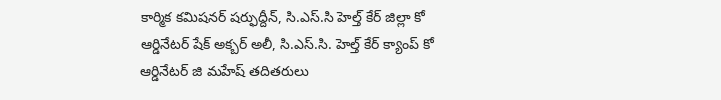కార్మిక కమిషనర్ షర్ఫుద్దీన్, సి.ఎస్.సి హెల్త్ కేర్ జిల్లా కో ఆర్డినేటర్ షేక్ అక్బర్ అలీ, సి.ఎస్.సి. హెల్త్ కేర్ క్యాంప్ కో ఆర్డినేటర్ జి మహేష్ తదితరులు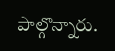పాల్గొన్నారు.